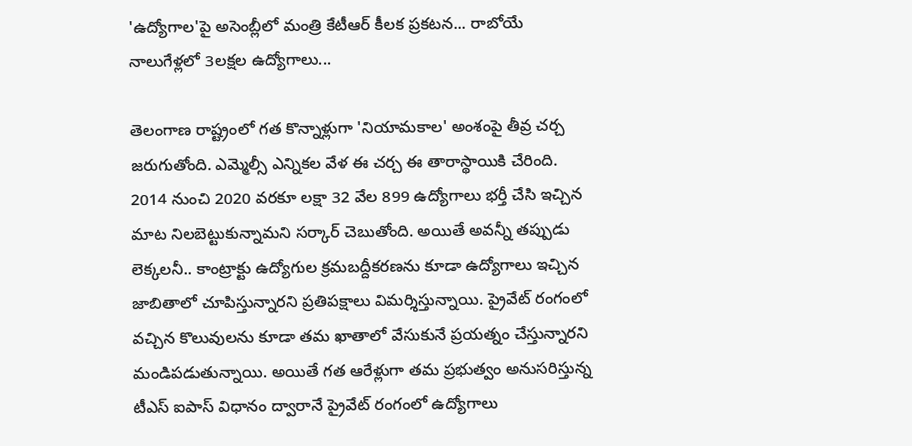'ఉద్యోగాల'పై అసెంబ్లీలో మంత్రి కేటీఆర్ కీలక ప్రకటన... రాబోయే నాలుగేళ్లలో 3లక్షల ఉద్యోగాలు...

తెలంగాణ రాష్ట్రంలో గత కొన్నాళ్లుగా 'నియామకాల' అంశంపై తీవ్ర చర్చ జరుగుతోంది. ఎమ్మెల్సీ ఎన్నికల వేళ ఈ చర్చ ఈ తారాస్థాయికి చేరింది. 2014 నుంచి 2020 వరకూ లక్షా 32 వేల 899 ఉద్యోగాలు భర్తీ చేసి ఇచ్చిన మాట నిలబెట్టుకున్నామని సర్కార్ చెబుతోంది. అయితే అవన్నీ తప్పుడు లెక్కలనీ.. కాంట్రాక్టు ఉద్యోగుల క్రమబద్దీకరణను కూడా ఉద్యోగాలు ఇచ్చిన జాబితాలో చూపిస్తున్నారని ప్రతిపక్షాలు విమర్శిస్తున్నాయి. ప్రైవేట్ రంగంలో వచ్చిన కొలువులను కూడా తమ ఖాతాలో వేసుకునే ప్రయత్నం చేస్తున్నారని మండిపడుతున్నాయి. అయితే గత ఆరేళ్లుగా తమ ప్రభుత్వం అనుసరిస్తున్న టీఎస్ ఐపాస్ విధానం ద్వారానే ప్రైవేట్ రంగంలో ఉద్యోగాలు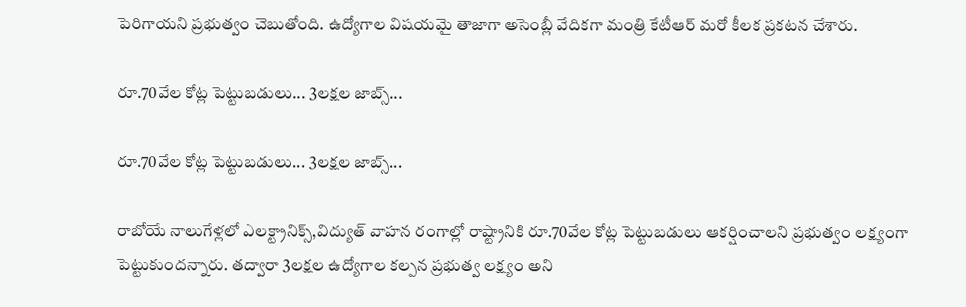పెరిగాయని ప్రభుత్వం చెబుతోంది. ఉద్యోగాల విషయమై తాజాగా అసెంబ్లీ వేదికగా మంత్రి కేటీఆర్ మరో కీలక ప్రకటన చేశారు.

రూ.70వేల కోట్ల పెట్టుబడులు... 3లక్షల జాబ్స్...

రూ.70వేల కోట్ల పెట్టుబడులు... 3లక్షల జాబ్స్...

రాబోయే నాలుగేళ్లలో ఎలక్ట్రానిక్స్,విద్యుత్ వాహన రంగాల్లో రాష్ట్రానికి రూ.70వేల కోట్ల పెట్టుబడులు ఆకర్షించాలని ప్రభుత్వం లక్ష్యంగా పెట్టుకుందన్నారు. తద్వారా 3లక్షల ఉద్యోగాల కల్పన ప్రభుత్వ లక్ష్యం అని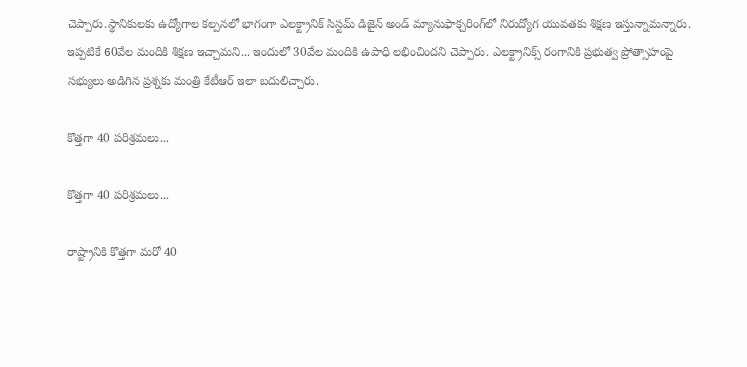చెప్పారు.స్థానికులకు ఉద్యోగాల కల్పనలో భాగంగా ఎలక్ట్రానిక్ సిస్టమ్ డిజైన్ అండ్ మ్యానుఫాక్చరింగ్‌లో నిరుద్యోగ యువతకు శిక్షణ ఇస్తున్నామన్నారు. ఇప్పటికే 60వేల మందికి శిక్షణ ఇచ్చామని... ఇందులో 30వేల మందికి ఉపాధి లభించిందని చెప్పారు. ఎలక్ట్రానిక్స్ రంగానికి ప్రభుత్వ ప్రోత్సాహంపై సభ్యులు అడిగిన ప్రశ్నకు మంత్రి కేటీఆర్ ఇలా బదులిచ్చారు.

కొత్తగా 40 పరిశ్రమలు...

కొత్తగా 40 పరిశ్రమలు...

రాష్ట్రానికి కొత్తగా మరో 40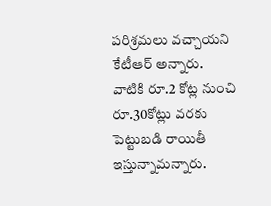పరిశ్రమలు వచ్చాయని కేటీఆర్ అన్నారు. వాటికి రూ.2 కోట్ల నుంచి రూ.30కోట్లు వరకు పెట్టుబడి రాయితీ ఇస్తున్నామన్నారు.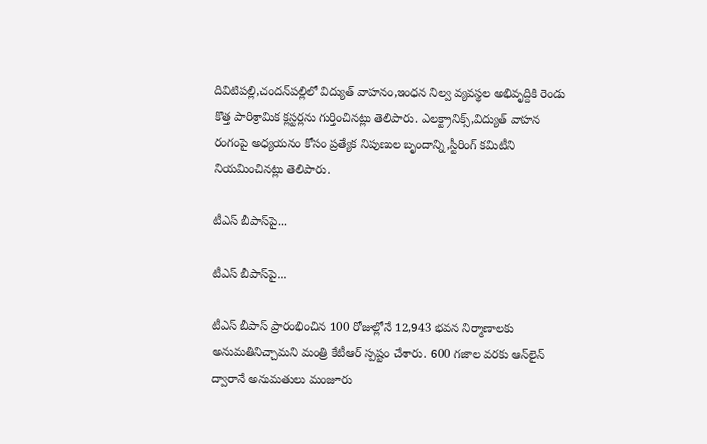దివిటిపల్లి,చందన్‌పల్లిలో విద్యుత్ వాహనం,ఇంధన నిల్వ వ్యవస్థల అభివృద్దికి రెండు కొత్త పారిశ్రామిక క్లస్టర్లను గుర్తించినట్లు తెలిపారు. ఎలక్ట్రానిక్స్,విద్యుత్ వాహన రంగంపై అధ్యయనం కోసం ప్రత్యేక నిపుణుల బృందాన్ని,స్టీరింగ్ కమిటీని నియమించినట్లు తెలిపారు.

టీఎస్ బీపాస్‌పై...

టీఎస్ బీపాస్‌పై...

టీఎస్ బీపాస్ ప్రారంభించిన 100 రోజుల్లోనే 12,943 భవన నిర్మాణాలకు అనుమతినిచ్చామని మంత్రి కేటీఆర్ స్పష్టం చేశారు. 600 గజాల వరకు ఆన్‌లైన్ ద్వారానే అనుమతులు మంజూరు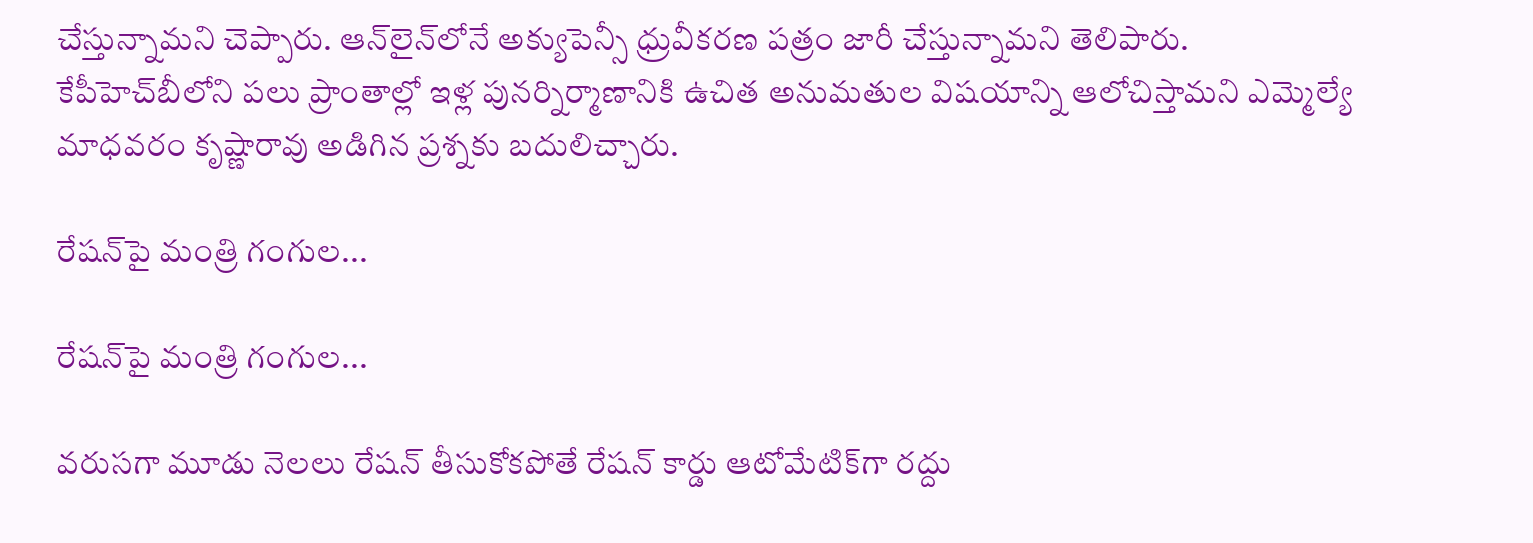చేస్తున్నామని చెప్పారు. ఆన్‌లైన్‌లోనే అక్యుపెన్సీ ధ్రువీకరణ పత్రం జారీ చేస్తున్నామని తెలిపారు. కేపీహెచ్‌బీలోని పలు ప్రాంతాల్లో ఇళ్ల పునర్నిర్మాణానికి ఉచిత అనుమతుల విషయాన్ని ఆలోచిస్తామని ఎమ్మెల్యే మాధవరం కృష్ణారావు అడిగిన ప్రశ్నకు బదులిచ్చారు.

రేషన్‌పై మంత్రి గంగుల...

రేషన్‌పై మంత్రి గంగుల...

వరుసగా మూడు నెలలు రేషన్ తీసుకోకపోతే రేషన్ కార్డు ఆటోమేటిక్‌గా రద్దు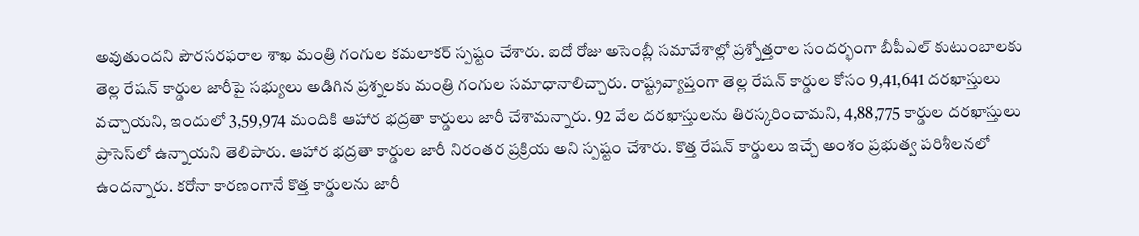అవుతుందని పౌరసరఫరాల శాఖ మంత్రి గంగుల కమలాకర్ స్పష్టం చేశారు. ఐదో రోజు అసెంబ్లీ సమావేశాల్లో ప్రశ్నోత్తరాల సందర్భంగా బీపీఎల్ కుటుంబాలకు తెల్ల రేషన్ కార్డుల జారీపై సభ్యులు అడిగిన ప్రశ్నలకు మంత్రి గంగుల సమాధానాలిచ్చారు. రాష్ట్రవ్యాప్తంగా తెల్ల రేషన్ కార్డుల కోసం 9,41,641 దరఖాస్తులు వచ్చాయని, ఇందులో 3,59,974 మందికి ఆహార భద్రతా కార్డులు జారీ చేశామన్నారు. 92 వేల దరఖాస్తులను తిరస్కరించామని, 4,88,775 కార్డుల దరఖాస్తులు ప్రాసెస్‌లో ఉన్నాయని తెలిపారు. ఆహార భద్రతా కార్డుల జారీ నిరంతర ప్రక్రియ అని స్పష్టం చేశారు. కొత్త రేషన్ కార్డులు ఇచ్చే అంశం ప్రభుత్వ పరిశీలనలో ఉందన్నారు. కరోనా కారణంగానే కొత్త కార్డులను జారీ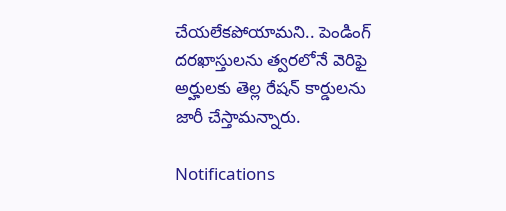చేయలేకపోయామని.. పెండింగ్ దరఖాస్తులను త్వరలోనే వెరిఫై అర్హులకు తెల్ల రేషన్ కార్డులను జారీ చేస్తామన్నారు.

Notifications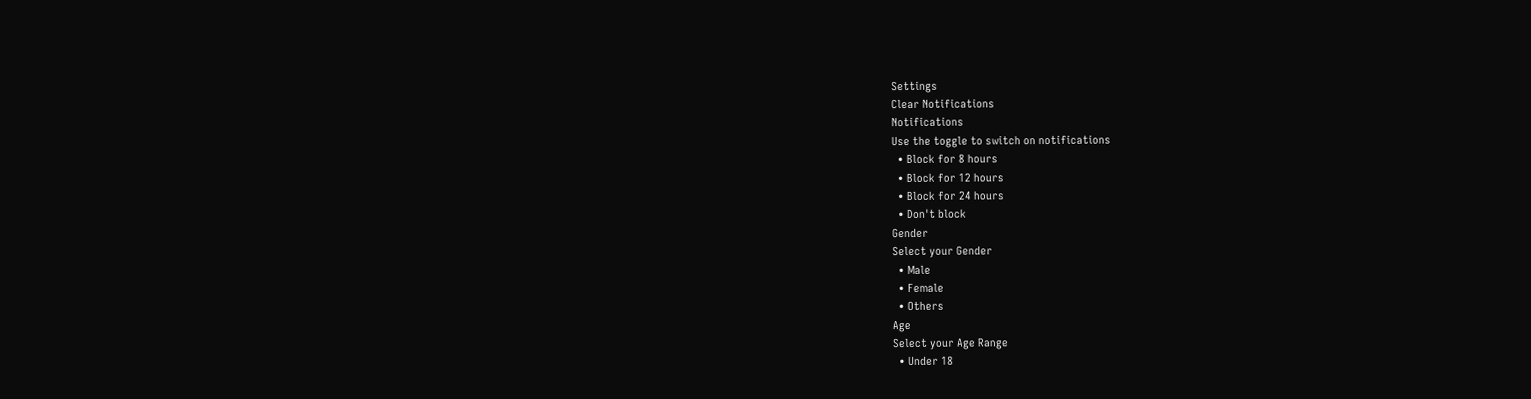Settings
Clear Notifications
Notifications
Use the toggle to switch on notifications
  • Block for 8 hours
  • Block for 12 hours
  • Block for 24 hours
  • Don't block
Gender
Select your Gender
  • Male
  • Female
  • Others
Age
Select your Age Range
  • Under 18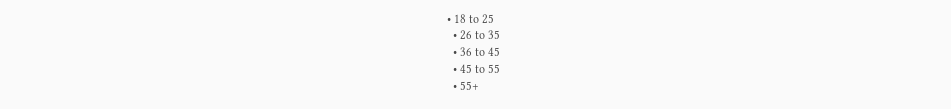• 18 to 25
  • 26 to 35
  • 36 to 45
  • 45 to 55
  • 55+